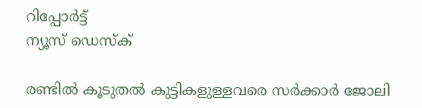റിപ്പോര്‍ട്ട്
ന്യൂസ് ഡെസ്ക്

രണ്ടില്‍ കൂടുതല്‍ കുട്ടികളുള്ളവരെ സര്‍ക്കാര്‍ ജോലി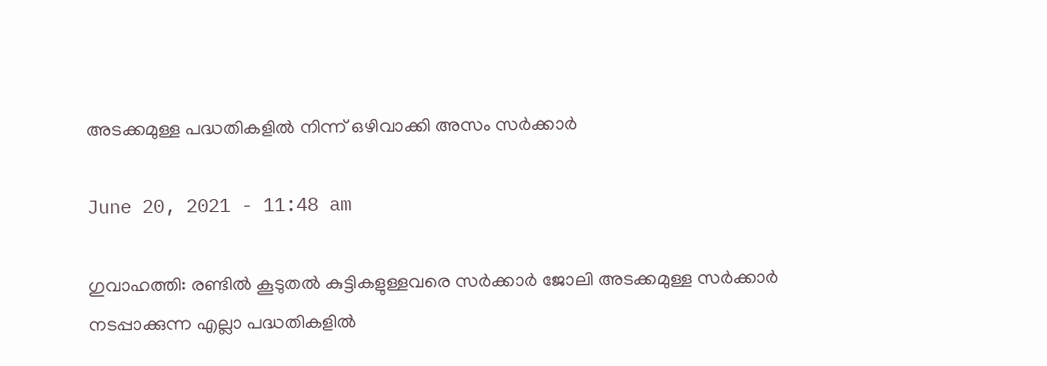അടക്കമുള്ള പദ്ധതികളില്‍ നിന്ന് ഒഴിവാക്കി അസം സര്‍ക്കാര്‍

June 20, 2021 - 11:48 am

ഗുവാഹത്തി: രണ്ടില്‍ കൂടുതല്‍ കുട്ടികളുള്ളവരെ സര്‍ക്കാര്‍ ജോലി അടക്കമുള്ള സര്‍ക്കാര്‍ നടപ്പാക്കുന്ന എല്ലാ പദ്ധതികളില്‍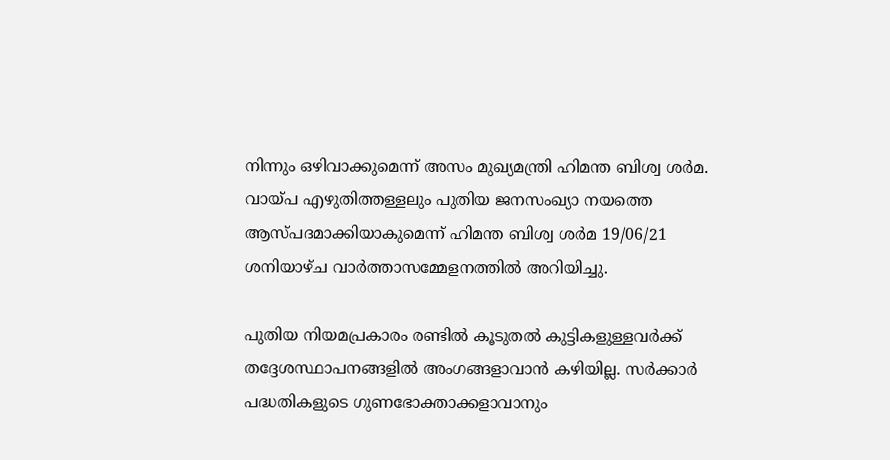നിന്നും ഒഴിവാക്കുമെന്ന് അസം മുഖ്യമന്ത്രി ഹിമന്ത ബിശ്വ ശര്‍മ. വായ്പ എഴുതിത്തള്ളലും പുതിയ ജനസംഖ്യാ നയത്തെ ആസ്പദമാക്കിയാകുമെന്ന് ഹിമന്ത ബിശ്വ ശര്‍മ 19/06/21 ശനിയാഴ്ച വാര്‍ത്താസമ്മേളനത്തില്‍ അറിയിച്ചു.

പുതിയ നിയമപ്രകാരം രണ്ടില്‍ കൂടുതല്‍ കുട്ടികളുള്ളവര്‍ക്ക് തദ്ദേശസ്ഥാപനങ്ങളില്‍ അംഗങ്ങളാവാന്‍ കഴിയില്ല. സര്‍ക്കാര്‍ പദ്ധതികളുടെ ഗുണഭോക്താക്കളാവാനും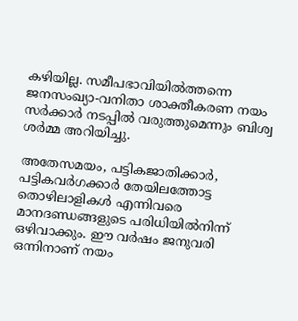കഴിയില്ല. സമീപഭാവിയില്‍ത്തന്നെ ജനസംഖ്യാ-വനിതാ ശാക്തീകരണ നയം സര്‍ക്കാര്‍ നടപ്പില്‍ വരുത്തുമെന്നും ബിശ്വ ശര്‍മ്മ അറിയിച്ചു.

അതേസമയം, പട്ടികജാതിക്കാര്‍, പട്ടികവര്‍ഗക്കാര്‍ തേയിലത്തോട്ട തൊഴിലാളികള്‍ എന്നിവരെ മാനദണ്ഡങ്ങളുടെ പരിധിയില്‍നിന്ന് ഒഴിവാക്കും. ഈ വര്‍ഷം ജനുവരി ഒന്നിനാണ് നയം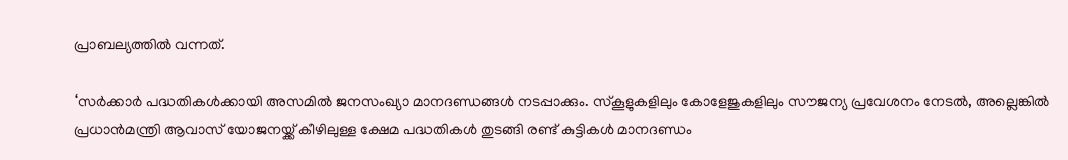പ്രാബല്യത്തില്‍ വന്നത്.

‘സര്‍ക്കാര്‍ പദ്ധതികള്‍ക്കായി അസമില്‍ ജനസംഖ്യാ മാനദണ്ഡങ്ങള്‍ നടപ്പാക്കും. സ്‌കൂളുകളിലും കോളേജുകളിലും സൗജന്യ പ്രവേശനം നേടല്‍, അല്ലെങ്കില്‍ പ്രധാന്‍മന്ത്രി ആവാസ് യോജനയ്ക്ക് കീഴിലുള്ള ക്ഷേമ പദ്ധതികള്‍ തുടങ്ങി രണ്ട് കുട്ടികള്‍ മാനദണ്ഡം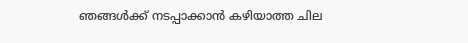ഞങ്ങള്‍ക്ക് നടപ്പാക്കാന്‍ കഴിയാത്ത ചില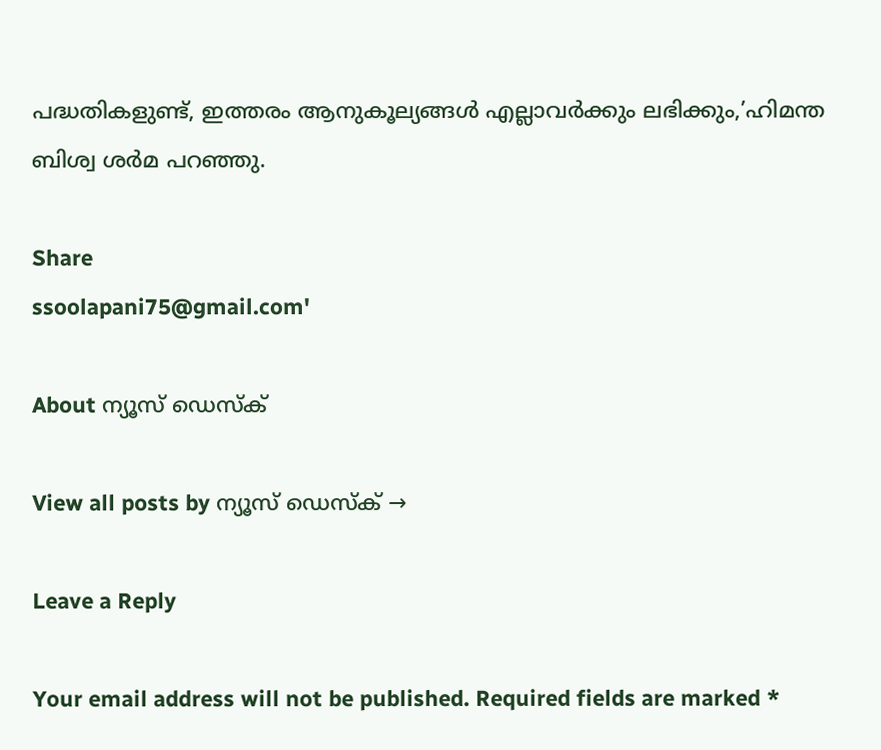പദ്ധതികളുണ്ട്, ഇത്തരം ആനുകൂല്യങ്ങള്‍ എല്ലാവര്‍ക്കും ലഭിക്കും,’ഹിമന്ത ബിശ്വ ശര്‍മ പറഞ്ഞു.

Share
ssoolapani75@gmail.com'

About ന്യൂസ് ഡെസ്ക്

View all posts by ന്യൂസ് ഡെസ്ക് →

Leave a Reply

Your email address will not be published. Required fields are marked *